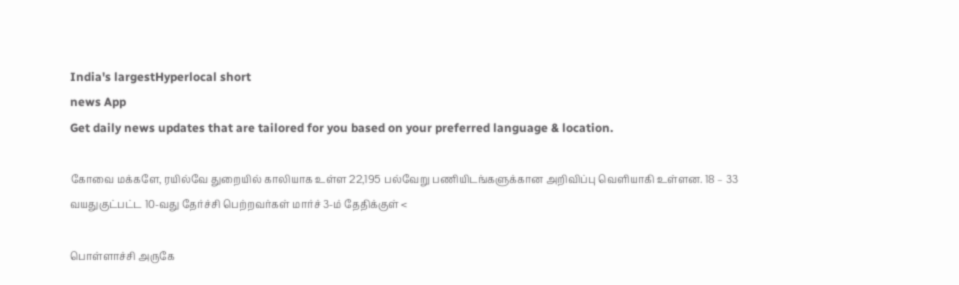India's largestHyperlocal short
news App
Get daily news updates that are tailored for you based on your preferred language & location.

கோவை மக்களே, ரயில்வே துறையில் காலியாக உள்ள 22,195 பல்வேறு பணியிடங்களுக்கான அறிவிப்பு வெளியாகி உள்ளன. 18 – 33 வயதுகுட்பட்ட 10-வது தேர்ச்சி பெற்றவர்கள் மார்ச் 3-ம் தேதிக்குள் <

பொள்ளாச்சி அருகே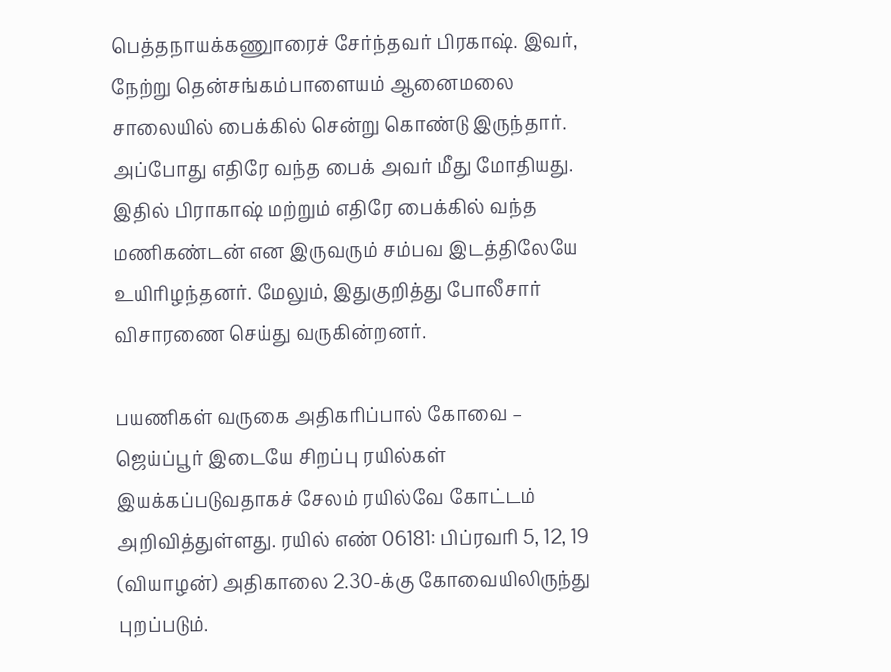பெத்தநாயக்கணுாரைச் சேர்ந்தவர் பிரகாஷ். இவர், நேற்று தென்சங்கம்பாளையம் ஆனைமலை சாலையில் பைக்கில் சென்று கொண்டு இருந்தார். அப்போது எதிரே வந்த பைக் அவர் மீது மோதியது. இதில் பிராகாஷ் மற்றும் எதிரே பைக்கில் வந்த மணிகண்டன் என இருவரும் சம்பவ இடத்திலேயே உயிரிழந்தனர். மேலும், இதுகுறித்து போலீசார் விசாரணை செய்து வருகின்றனர்.

பயணிகள் வருகை அதிகரிப்பால் கோவை – ஜெய்ப்பூர் இடையே சிறப்பு ரயில்கள் இயக்கப்படுவதாகச் சேலம் ரயில்வே கோட்டம் அறிவித்துள்ளது. ரயில் எண் 06181: பிப்ரவரி 5, 12, 19 (வியாழன்) அதிகாலை 2.30-க்கு கோவையிலிருந்து புறப்படும்.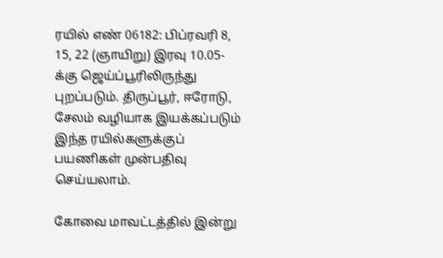ரயில் எண் 06182: பிப்ரவரி 8, 15, 22 (ஞாயிறு) இரவு 10.05-க்கு ஜெய்ப்பூரிலிருந்து புறப்படும். திருப்பூர், ஈரோடு, சேலம் வழியாக இயக்கப்படும் இந்த ரயில்களுக்குப் பயணிகள் முன்பதிவு செய்யலாம்.

கோவை மாவட்டத்தில் இன்று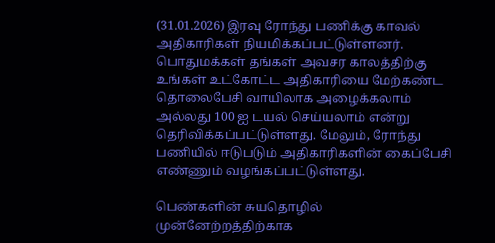(31.01.2026) இரவு ரோந்து பணிக்கு காவல் அதிகாரிகள் நியமிக்கப்பட்டுள்ளனர். பொதுமக்கள் தங்கள் அவசர காலத்திற்கு உங்கள் உட்கோட்ட அதிகாரியை மேற்கண்ட தொலைபேசி வாயிலாக அழைக்கலாம் அல்லது 100 ஐ டயல் செய்யலாம் என்று தெரிவிக்கப்பட்டுள்ளது. மேலும், ரோந்து பணியில் ஈடுபடும் அதிகாரிகளின் கைப்பேசி எண்ணும் வழங்கப்பட்டுள்ளது.

பெண்களின் சுயதொழில் முன்னேற்றத்திற்காக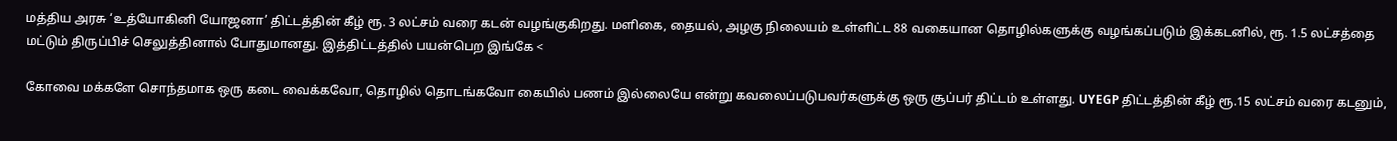மத்திய அரசு ‘உத்யோகினி யோஜனா’ திட்டத்தின் கீழ் ரூ. 3 லட்சம் வரை கடன் வழங்குகிறது. மளிகை, தையல், அழகு நிலையம் உள்ளிட்ட 88 வகையான தொழில்களுக்கு வழங்கப்படும் இக்கடனில், ரூ. 1.5 லட்சத்தை மட்டும் திருப்பிச் செலுத்தினால் போதுமானது. இத்திட்டத்தில் பயன்பெற இங்கே <

கோவை மக்களே சொந்தமாக ஒரு கடை வைக்கவோ, தொழில் தொடங்கவோ கையில் பணம் இல்லையே என்று கவலைப்படுபவர்களுக்கு ஒரு சூப்பர் திட்டம் உள்ளது. UYEGP திட்டத்தின் கீழ் ரூ.15 லட்சம் வரை கடனும்,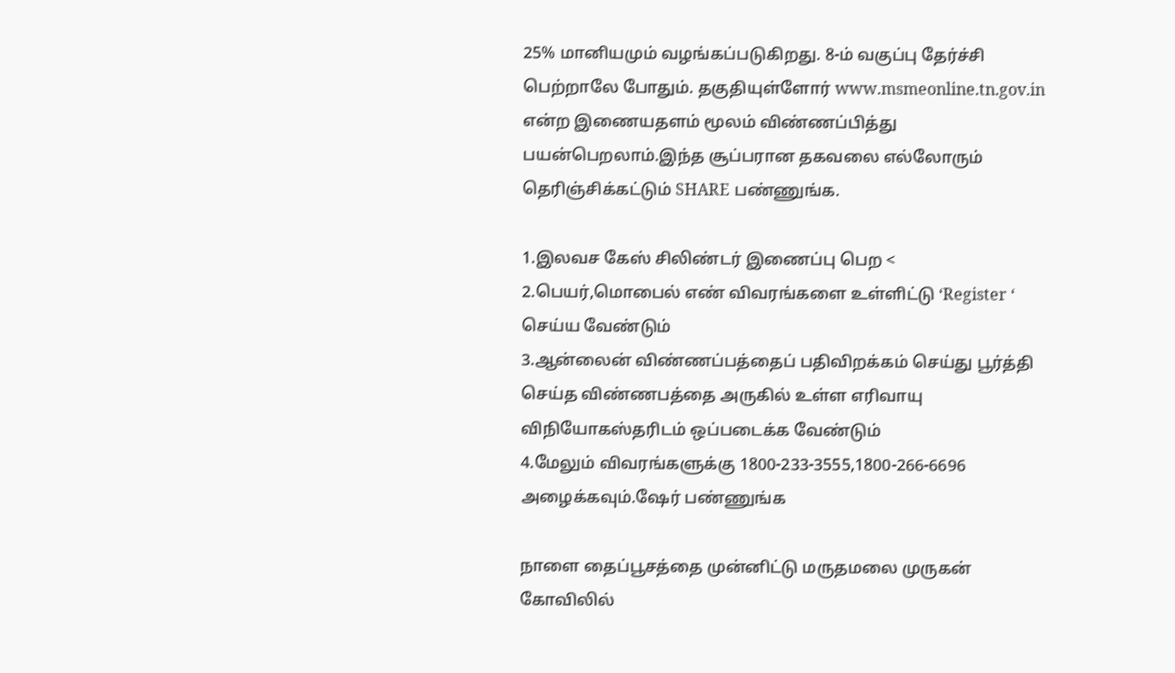25% மானியமும் வழங்கப்படுகிறது. 8-ம் வகுப்பு தேர்ச்சி பெற்றாலே போதும். தகுதியுள்ளோர் www.msmeonline.tn.gov.in என்ற இணையதளம் மூலம் விண்ணப்பித்து பயன்பெறலாம்.இந்த சூப்பரான தகவலை எல்லோரும் தெரிஞ்சிக்கட்டும் SHARE பண்ணுங்க.

1.இலவச கேஸ் சிலிண்டர் இணைப்பு பெற <
2.பெயர்,மொபைல் எண் விவரங்களை உள்ளிட்டு ‘Register ‘ செய்ய வேண்டும்
3.ஆன்லைன் விண்ணப்பத்தைப் பதிவிறக்கம் செய்து பூர்த்தி செய்த விண்ணபத்தை அருகில் உள்ள எரிவாயு விநியோகஸ்தரிடம் ஒப்படைக்க வேண்டும்
4.மேலும் விவரங்களுக்கு 1800-233-3555,1800-266-6696 அழைக்கவும்.ஷேர் பண்ணுங்க

நாளை தைப்பூசத்தை முன்னிட்டு மருதமலை முருகன் கோவிலில்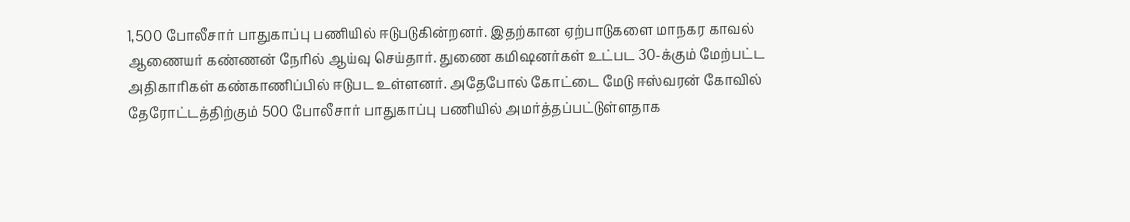1,500 போலீசார் பாதுகாப்பு பணியில் ஈடுபடுகின்றனர். இதற்கான ஏற்பாடுகளை மாநகர காவல் ஆணையர் கண்ணன் நேரில் ஆய்வு செய்தார். துணை கமிஷனர்கள் உட்பட 30-க்கும் மேற்பட்ட அதிகாரிகள் கண்காணிப்பில் ஈடுபட உள்ளனர். அதேபோல் கோட்டை மேடு ஈஸ்வரன் கோவில் தேரோட்டத்திற்கும் 500 போலீசார் பாதுகாப்பு பணியில் அமர்த்தப்பட்டுள்ளதாக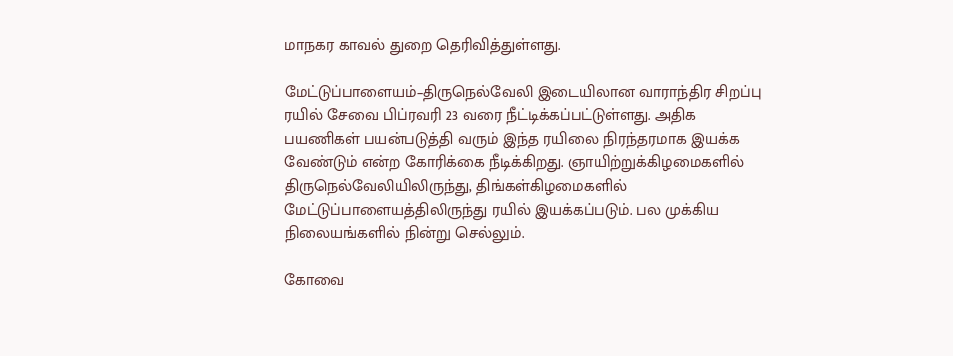மாநகர காவல் துறை தெரிவித்துள்ளது.

மேட்டுப்பாளையம்–திருநெல்வேலி இடையிலான வாராந்திர சிறப்பு ரயில் சேவை பிப்ரவரி 23 வரை நீட்டிக்கப்பட்டுள்ளது. அதிக பயணிகள் பயன்படுத்தி வரும் இந்த ரயிலை நிரந்தரமாக இயக்க வேண்டும் என்ற கோரிக்கை நீடிக்கிறது. ஞாயிற்றுக்கிழமைகளில் திருநெல்வேலியிலிருந்து, திங்கள்கிழமைகளில் மேட்டுப்பாளையத்திலிருந்து ரயில் இயக்கப்படும். பல முக்கிய நிலையங்களில் நின்று செல்லும்.

கோவை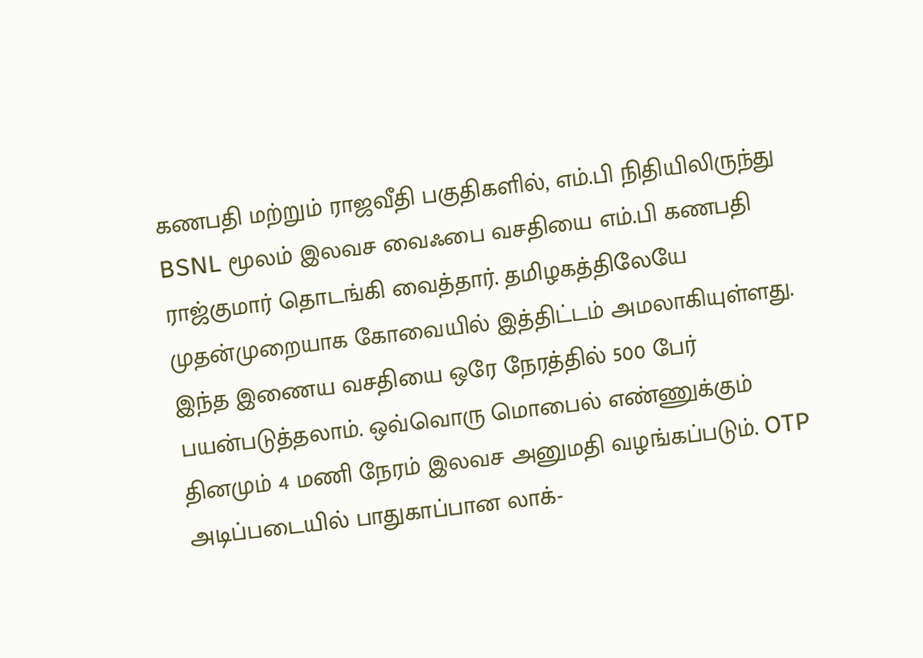கணபதி மற்றும் ராஜவீதி பகுதிகளில், எம்.பி நிதியிலிருந்து BSNL மூலம் இலவச வைஃபை வசதியை எம்.பி கணபதி ராஜ்குமார் தொடங்கி வைத்தார். தமிழகத்திலேயே முதன்முறையாக கோவையில் இத்திட்டம் அமலாகியுள்ளது. இந்த இணைய வசதியை ஒரே நேரத்தில் 500 பேர் பயன்படுத்தலாம். ஒவ்வொரு மொபைல் எண்ணுக்கும் தினமும் 4 மணி நேரம் இலவச அனுமதி வழங்கப்படும். OTP அடிப்படையில் பாதுகாப்பான லாக்-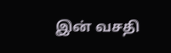இன் வசதி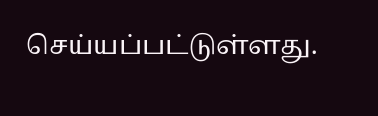செய்யப்பட்டுள்ளது.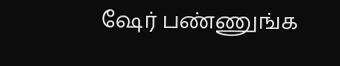ஷேர் பண்ணுங்க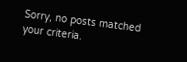Sorry, no posts matched your criteria.